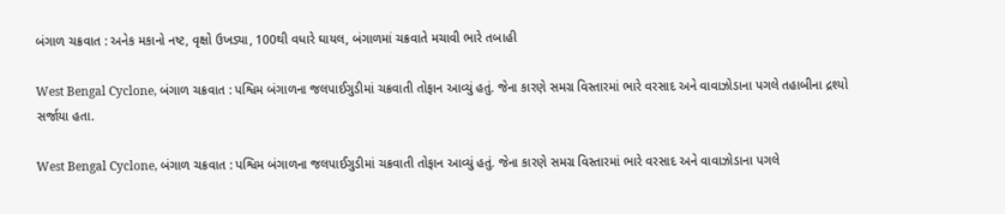બંગાળ ચક્રવાત : અનેક મકાનો નષ્ટ, વૃક્ષો ઉખડ્યા, 100થી વધારે ઘાયલ, બંગાળમાં ચક્રવાતે મચાવી ભારે તબાહી

West Bengal Cyclone, બંગાળ ચક્રવાત : પશ્વિમ બંગાળના જલપાઈગુડીમાં ચક્રવાતી તોફાન આવ્યું હતું. જેના કારણે સમગ્ર વિસ્તારમાં ભારે વરસાદ અને વાવાઝોડાના પગલે તહાબીના દ્રશ્યો સર્જાયા હતા.

West Bengal Cyclone, બંગાળ ચક્રવાત : પશ્વિમ બંગાળના જલપાઈગુડીમાં ચક્રવાતી તોફાન આવ્યું હતું. જેના કારણે સમગ્ર વિસ્તારમાં ભારે વરસાદ અને વાવાઝોડાના પગલે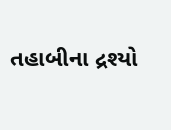તહાબીના દ્રશ્યો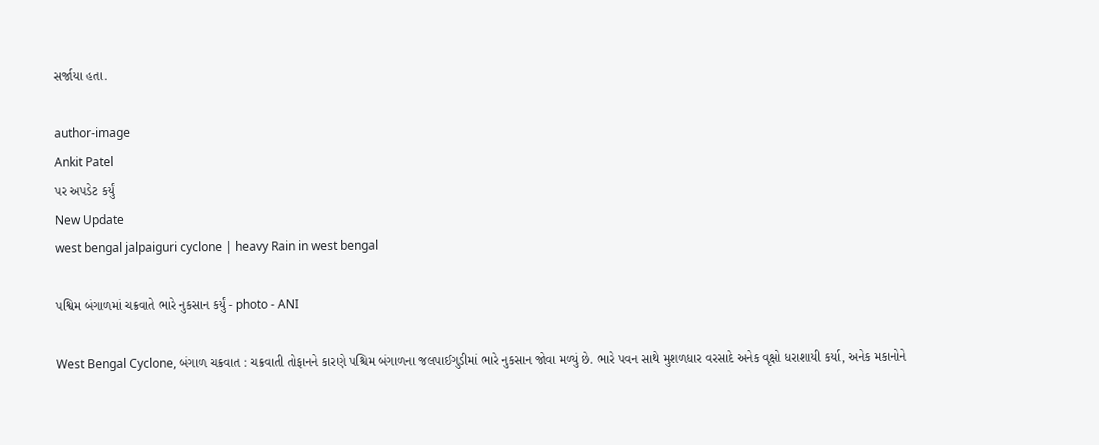સર્જાયા હતા.

author-image
Ankit Patel
પર અપડેટ કર્યું
New Update
west bengal jalpaiguri cyclone | heavy Rain in west bengal

પશ્વિમ બંગાળમાં ચક્રવાતે ભારે નુકસાન કર્યું - photo - ANI

West Bengal Cyclone, બંગાળ ચક્રવાત : ચક્રવાતી તોફાનને કારણે પશ્ચિમ બંગાળના જલપાઈગુડીમાં ભારે નુકસાન જોવા મળ્યું છે. ભારે પવન સાથે મુશળધાર વરસાદે અનેક વૃક્ષો ધરાશાયી કર્યા, અનેક મકાનોને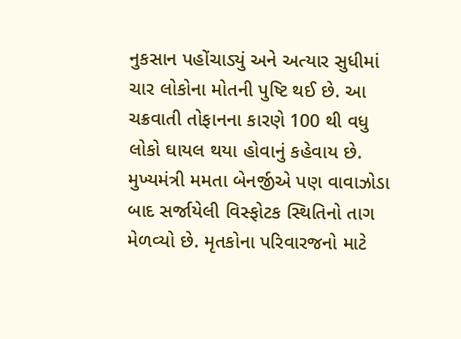નુકસાન પહોંચાડ્યું અને અત્યાર સુધીમાં ચાર લોકોના મોતની પુષ્ટિ થઈ છે. આ ચક્રવાતી તોફાનના કારણે 100 થી વધુ લોકો ઘાયલ થયા હોવાનું કહેવાય છે. મુખ્યમંત્રી મમતા બેનર્જીએ પણ વાવાઝોડા બાદ સર્જાયેલી વિસ્ફોટક સ્થિતિનો તાગ મેળવ્યો છે. મૃતકોના પરિવારજનો માટે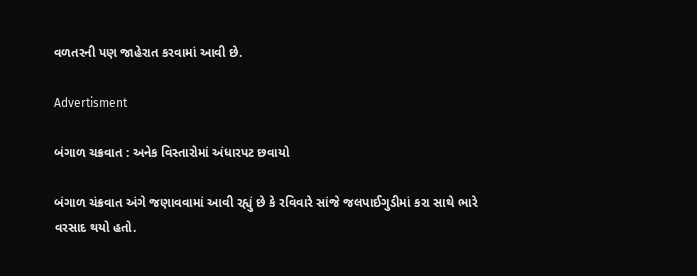વળતરની પણ જાહેરાત કરવામાં આવી છે.

Advertisment

બંગાળ ચક્રવાત : અનેક વિસ્તારોમાં અંધારપટ છવાયો

બંગાળ ચંક્રવાત અંગે જણાવવામાં આવી રહ્યું છે કે રવિવારે સાંજે જલપાઈગુડીમાં કરા સાથે ભારે વરસાદ થયો હતો.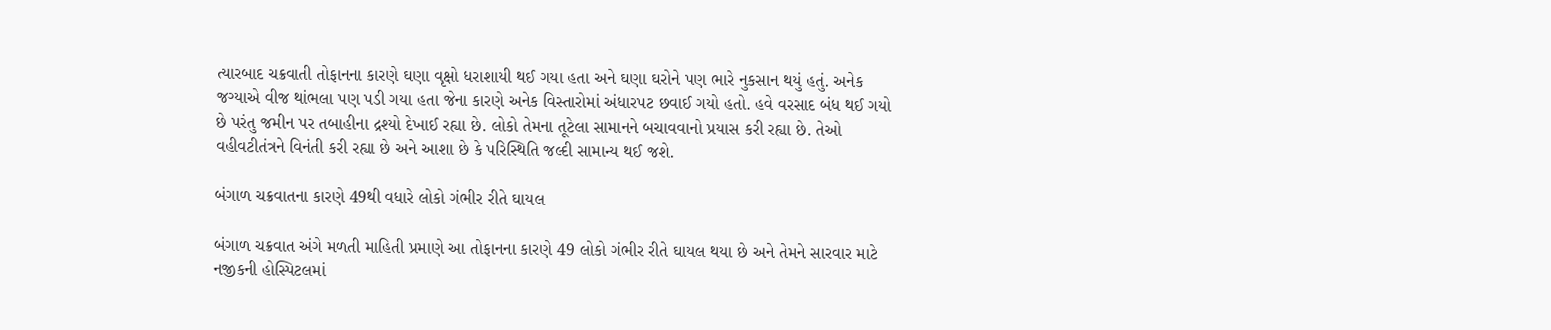ત્યારબાદ ચક્રવાતી તોફાનના કારણે ઘણા વૃક્ષો ધરાશાયી થઈ ગયા હતા અને ઘણા ઘરોને પણ ભારે નુકસાન થયું હતું. અનેક જગ્યાએ વીજ થાંભલા પણ પડી ગયા હતા જેના કારણે અનેક વિસ્તારોમાં અંધારપટ છવાઈ ગયો હતો. હવે વરસાદ બંધ થઈ ગયો છે પરંતુ જમીન પર તબાહીના દ્રશ્યો દેખાઈ રહ્યા છે. લોકો તેમના તૂટેલા સામાનને બચાવવાનો પ્રયાસ કરી રહ્યા છે. તેઓ વહીવટીતંત્રને વિનંતી કરી રહ્યા છે અને આશા છે કે પરિસ્થિતિ જલ્દી સામાન્ય થઈ જશે.

બંગાળ ચક્રવાતના કારણે 49થી વધારે લોકો ગંભીર રીતે ઘાયલ

બંગાળ ચક્રવાત અંગે મળતી માહિતી પ્રમાણે આ તોફાનના કારણે 49 લોકો ગંભીર રીતે ઘાયલ થયા છે અને તેમને સારવાર માટે નજીકની હોસ્પિટલમાં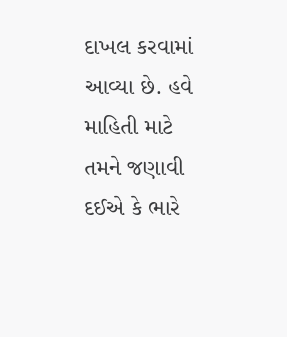દાખલ કરવામાં આવ્યા છે. હવે માહિતી માટે તમને જણાવી દઈએ કે ભારે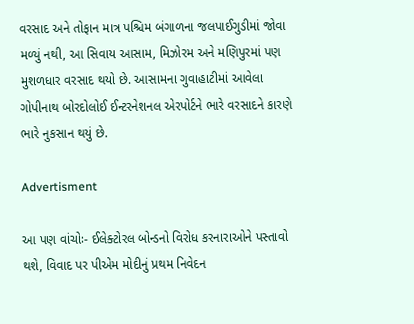વરસાદ અને તોફાન માત્ર પશ્ચિમ બંગાળના જલપાઈગુડીમાં જોવા મળ્યું નથી, આ સિવાય આસામ, મિઝોરમ અને મણિપુરમાં પણ મુશળધાર વરસાદ થયો છે. આસામના ગુવાહાટીમાં આવેલા ગોપીનાથ બોરદોલોઈ ઈન્ટરનેશનલ એરપોર્ટને ભારે વરસાદને કારણે ભારે નુકસાન થયું છે.

Advertisment

આ પણ વાંચોઃ- ઈલેક્ટોરલ બોન્ડનો વિરોધ કરનારાઓને પસ્તાવો થશે, વિવાદ પર પીએમ મોદીનું પ્રથમ નિવેદન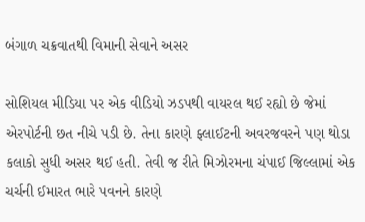બંગાળ ચક્રવાતથી વિમાની સેવાને અસર

સોશિયલ મીડિયા પર એક વીડિયો ઝડપથી વાયરલ થઈ રહ્યો છે જેમાં એરપોર્ટની છત નીચે પડી છે. તેના કારણે ફ્લાઈટની અવરજવરને પણ થોડા કલાકો સુધી અસર થઈ હતી. તેવી જ રીતે મિઝોરમના ચંપાઈ જિલ્લામાં એક ચર્ચની ઈમારત ભારે પવનને કારણે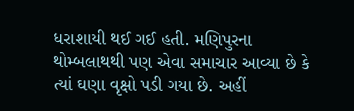ધરાશાયી થઈ ગઈ હતી. મણિપુરના થોમ્બલાથથી પણ એવા સમાચાર આવ્યા છે કે ત્યાં ઘણા વૃક્ષો પડી ગયા છે. અહીં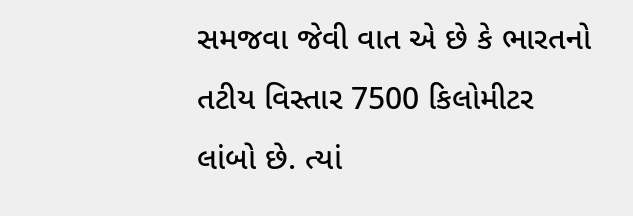સમજવા જેવી વાત એ છે કે ભારતનો તટીય વિસ્તાર 7500 કિલોમીટર લાંબો છે. ત્યાં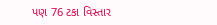પણ 76 ટકા વિસ્તાર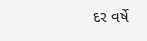દર વર્ષે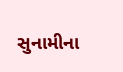સુનામીના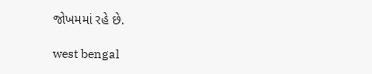જોખમમાં રહે છે.

west bengal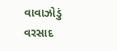વાવાઝોડું વરસાદ